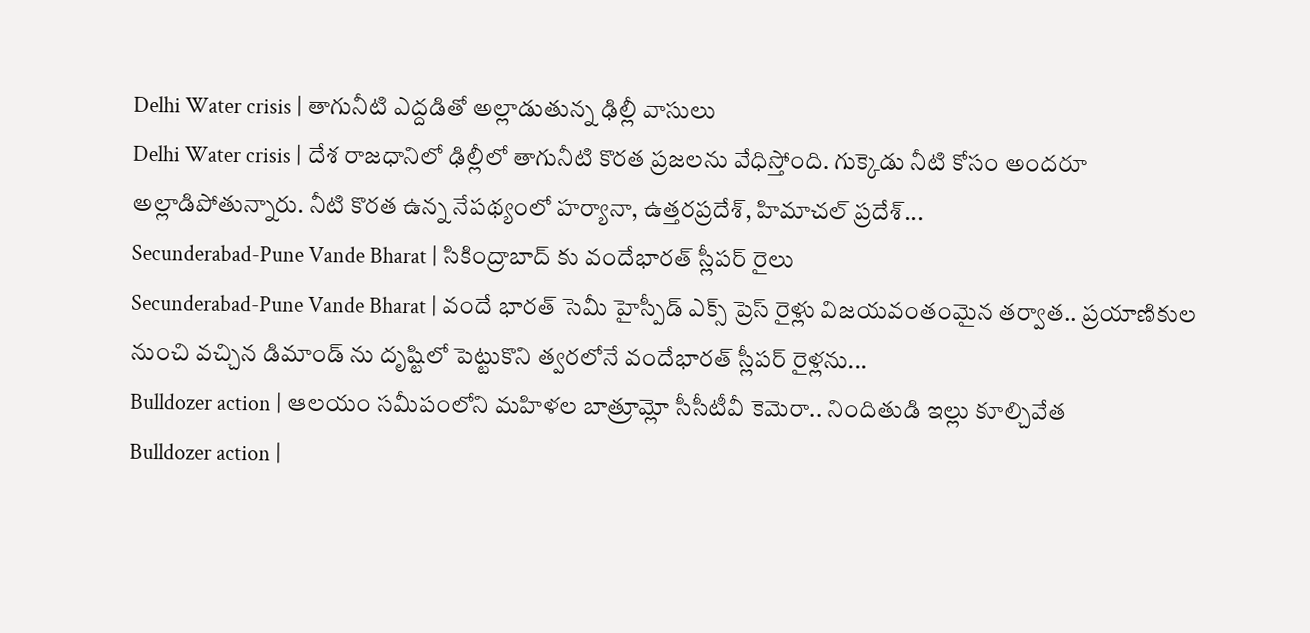Delhi Water crisis | తాగునీటి ఎద్దడితో అల్లాడుతున్న ఢిల్లీ వాసులు
Delhi Water crisis | దేశ రాజధానిలో ఢిల్లీలో తాగునీటి కొరత ప్రజలను వేధిస్తోంది. గుక్కెడు నీటి కోసం అందరూ అల్లాడిపోతున్నారు. నీటి కొరత ఉన్న నేపథ్యంలో హర్యానా, ఉత్తరప్రదేశ్, హిమాచల్ ప్రదేశ్...
Secunderabad-Pune Vande Bharat | సికింద్రాబాద్ కు వందేభారత్ స్లీపర్ రైలు
Secunderabad-Pune Vande Bharat | వందే భారత్ సెమీ హైస్పీడ్ ఎక్స్ ప్రెస్ రైళ్లు విజయవంతంమైన తర్వాత.. ప్రయాణికుల నుంచి వచ్చిన డిమాండ్ ను దృష్టిలో పెట్టుకొని త్వరలోనే వందేభారత్ స్లీపర్ రైళ్లను...
Bulldozer action | ఆలయం సమీపంలోని మహిళల బాత్రూమ్లో సీసీటీవీ కెమెరా.. నిందితుడి ఇల్లు కూల్చివేత
Bulldozer action |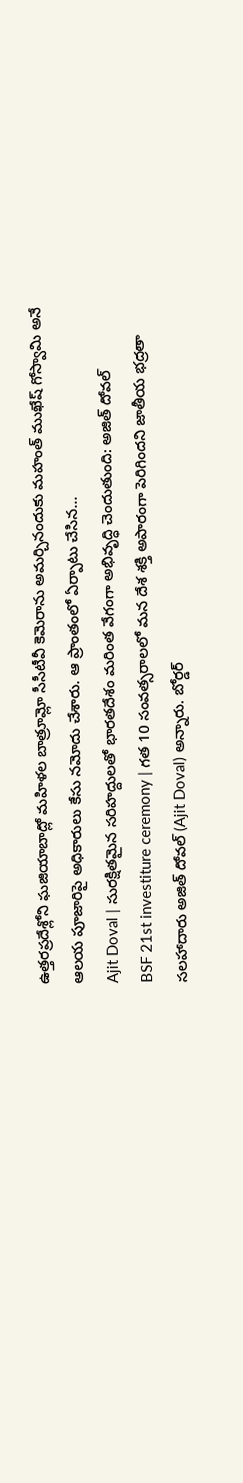ఉత్తరప్రదేశ్లోని ఘజియాబాద్లో మహిళల బాత్రూమ్లో సీసీటీవీ కెమెరాను అమర్చినందుకు మహంత్ ముఖేష్ గోస్వామి అనే ఆలయ పూజారిపై అధికారులు కేసు నమోదు చేశారు. ఆ ప్రాంతంలో ఏర్పాటు చేసిన...
Ajit Doval | సురక్షితమైన సరిహద్దులతో భారతదేశం మరింత వేగంగా అభివృద్ధి చెందుతుంది: అజిత్ దోవల్
BSF 21st investiture ceremony | గత 10 సంవత్సరాలలో మన దేశ శక్తి అపారంగా పెరిగిందని జాతీయ భద్రతా సలహాదారు అజిత్ దోవల్ (Ajit Doval) అన్నారు. బోర్డర్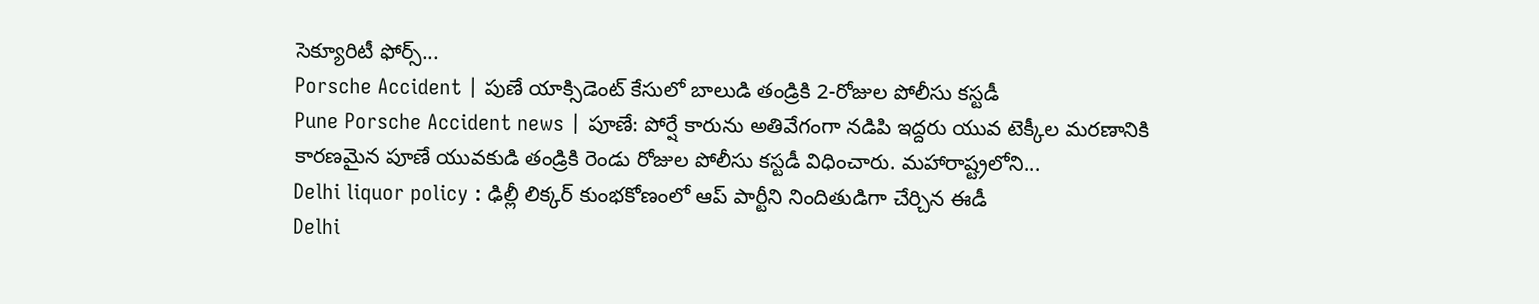సెక్యూరిటీ ఫోర్స్...
Porsche Accident | పుణే యాక్సిడెంట్ కేసులో బాలుడి తండ్రికి 2-రోజుల పోలీసు కస్టడీ
Pune Porsche Accident news | పూణే: పోర్షే కారును అతివేగంగా నడిపి ఇద్దరు యువ టెక్కీల మరణానికి కారణమైన పూణే యువకుడి తండ్రికి రెండు రోజుల పోలీసు కస్టడీ విధించారు. మహారాష్ట్రలోని...
Delhi liquor policy : ఢిల్లీ లిక్కర్ కుంభకోణంలో ఆప్ పార్టీని నిందితుడిగా చేర్చిన ఈడీ
Delhi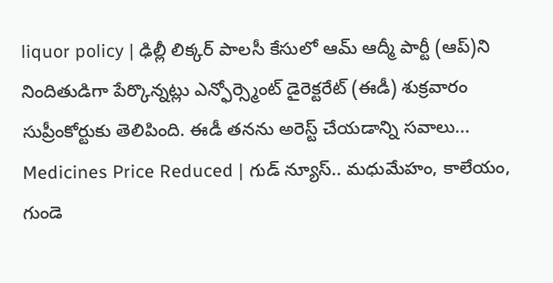liquor policy | ఢిల్లీ లిక్కర్ పాలసీ కేసులో ఆమ్ ఆద్మీ పార్టీ (ఆప్)ని నిందితుడిగా పేర్కొన్నట్లు ఎన్ఫోర్స్మెంట్ డైరెక్టరేట్ (ఈడీ) శుక్రవారం సుప్రీంకోర్టుకు తెలిపింది. ఈడీ తనను అరెస్ట్ చేయడాన్ని సవాలు...
Medicines Price Reduced | గుడ్ న్యూస్.. మధుమేహం, కాలేయం, గుండె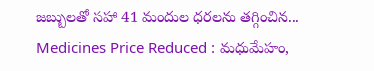జబ్బులతో సహా 41 మందుల ధరలను తగ్గించిన...
Medicines Price Reduced : మధుమేహం,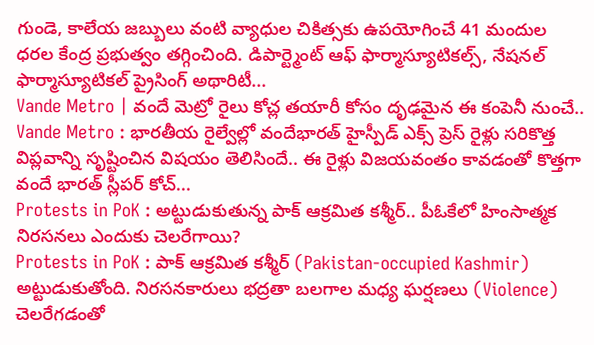గుండె, కాలేయ జబ్బులు వంటి వ్యాధుల చికిత్సకు ఉపయోగించే 41 మందుల ధరల కేంద్ర ప్రభుత్వం తగ్గించింది. డిపార్ట్మెంట్ ఆఫ్ ఫార్మాస్యూటికల్స్, నేషనల్ ఫార్మాస్యూటికల్ ప్రైసింగ్ అథారిటీ...
Vande Metro | వందే మెట్రో రైలు కోచ్ల తయారీ కోసం దృఢమైన ఈ కంపెనీ నుంచే..
Vande Metro : భారతీయ రైల్వేల్లో వందేభారత్ హైస్పీడ్ ఎక్స్ ప్రెస్ రైళ్లు సరికొత్త విప్లవాన్ని సృష్టించిన విషయం తెలిసిందే.. ఈ రైళ్లు విజయవంతం కావడంతో కొత్తగా వందే భారత్ స్లీపర్ కోచ్...
Protests in PoK : అట్టుడుకుతున్న పాక్ ఆక్రమిత కశ్మీర్.. పీఓకేలో హింసాత్మక నిరసనలు ఎందుకు చెలరేగాయి?
Protests in PoK : పాక్ ఆక్రమిత కశ్మీర్ (Pakistan-occupied Kashmir) అట్టుడుకుతోంది. నిరసనకారులు భద్రతా బలగాల మధ్య ఘర్షణలు (Violence) చెలరేగడంతో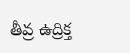తీవ్ర ఉద్రిక్త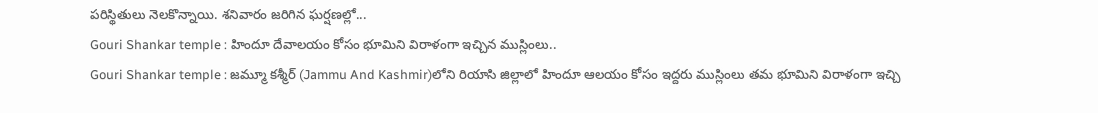పరిస్థితులు నెలకొన్నాయి. శనివారం జరిగిన ఘర్షణల్లో...
Gouri Shankar temple : హిందూ దేవాలయం కోసం భూమిని విరాళంగా ఇచ్చిన ముస్లింలు..
Gouri Shankar temple : జమ్మూ కశ్మీర్ (Jammu And Kashmir)లోని రియాసి జిల్లాలో హిందూ ఆలయం కోసం ఇద్దరు ముస్లింలు తమ భూమిని విరాళంగా ఇచ్చి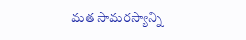మత సామరస్యాన్ని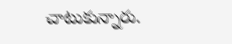చాటుకున్నారు.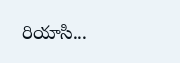రియాసి...